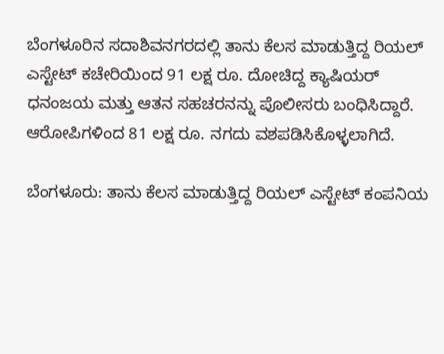ಬೆಂಗಳೂರಿನ ಸದಾಶಿವನಗರದಲ್ಲಿ ತಾನು ಕೆಲಸ ಮಾಡುತ್ತಿದ್ದ ರಿಯಲ್ ಎಸ್ಟೇಟ್ ಕಚೇರಿಯಿಂದ 91 ಲಕ್ಷ ರೂ. ದೋಚಿದ್ದ ಕ್ಯಾಷಿಯರ್ ಧನಂಜಯ ಮತ್ತು ಆತನ ಸಹಚರನನ್ನು ಪೊಲೀಸರು ಬಂಧಿಸಿದ್ದಾರೆ. ಆರೋಪಿಗಳಿಂದ 81 ಲಕ್ಷ ರೂ. ನಗದು ವಶಪಡಿಸಿಕೊಳ್ಳಲಾಗಿದೆ.

ಬೆಂಗಳೂರು: ತಾನು ಕೆಲಸ ಮಾಡುತ್ತಿದ್ದ ರಿಯಲ್ ಎಸ್ಟೇಟ್ ಕಂಪನಿಯ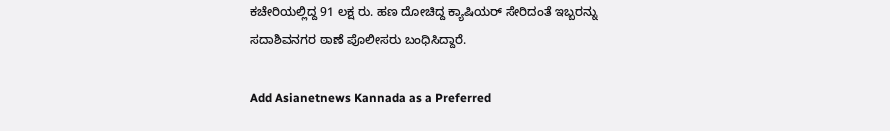ಕಚೇರಿಯಲ್ಲಿದ್ದ 91 ಲಕ್ಷ ರು. ಹಣ ದೋಚಿದ್ದ ಕ್ಯಾಷಿಯರ್ ಸೇರಿದಂತೆ ಇಬ್ಬರನ್ನು ಸದಾಶಿವನಗರ ಠಾಣೆ ಪೊಲೀಸರು ಬಂಧಿಸಿದ್ದಾರೆ.

Add Asianetnews Kannada as a Preferred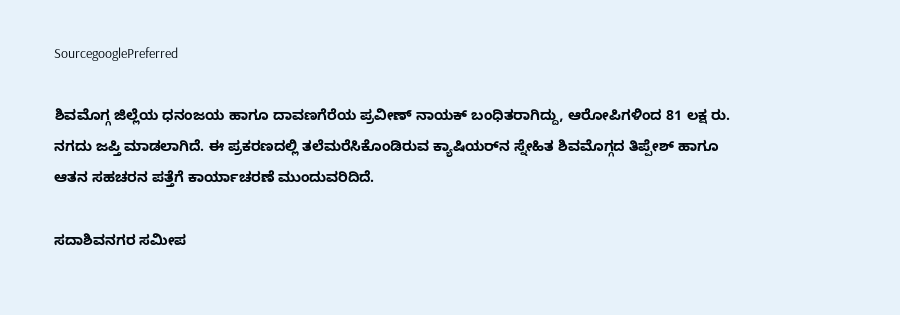SourcegooglePreferred

ಶಿವಮೊಗ್ಗ ಜಿಲ್ಲೆಯ ಧನಂಜಯ ಹಾಗೂ ದಾವಣಗೆರೆಯ ಪ್ರವೀಣ್‌ ನಾಯಕ್‌ ಬಂಧಿತರಾಗಿದ್ದು, ಆರೋಪಿಗಳಿಂದ 81 ಲಕ್ಷ ರು. ನಗದು ಜಪ್ತಿ ಮಾಡಲಾಗಿದೆ. ಈ ಪ್ರಕರಣದಲ್ಲಿ ತಲೆಮರೆಸಿಕೊಂಡಿರುವ ಕ್ಯಾಷಿಯರ್‌ನ ಸ್ನೇಹಿತ ಶಿವಮೊಗ್ಗದ ತಿಪ್ಪೇಶ್ ಹಾಗೂ ಆತನ ಸಹಚರನ ಪತ್ತೆಗೆ ಕಾರ್ಯಾಚರಣೆ ಮುಂದುವರಿದಿದೆ.

ಸದಾಶಿವನಗರ ಸಮೀಪ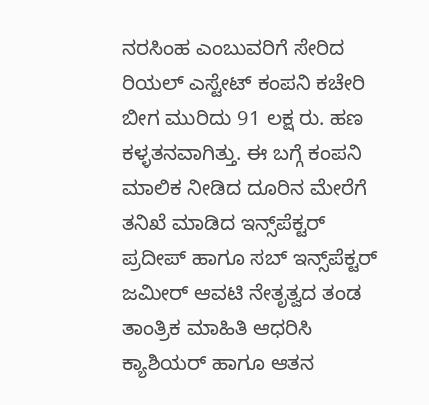ನರಸಿಂಹ ಎಂಬುವರಿಗೆ ಸೇರಿದ ರಿಯಲ್ ಎಸ್ಟೇಟ್ ಕಂಪನಿ ಕಚೇರಿ ಬೀಗ ಮುರಿದು 91 ಲಕ್ಷ ರು. ಹಣ ಕಳ್ಳತನವಾಗಿತ್ತು. ಈ ಬಗ್ಗೆ ಕಂಪನಿ ಮಾಲಿಕ ನೀಡಿದ ದೂರಿನ ಮೇರೆಗೆ ತನಿಖೆ ಮಾಡಿದ ಇನ್ಸ್‌ಪೆಕ್ಟರ್ ಪ್ರದೀಪ್ ಹಾಗೂ ಸಬ್‌ ಇನ್ಸ್‌ಪೆಕ್ಟರ್‌ ಜಮೀರ್ ಆವಟಿ ನೇತೃತ್ವದ ತಂಡ ತಾಂತ್ರಿಕ ಮಾಹಿತಿ ಆಧರಿಸಿ ಕ್ಯಾಶಿಯರ್ ಹಾಗೂ ಆತನ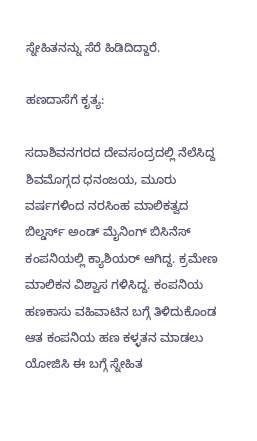ಸ್ನೇಹಿತನನ್ನು ಸೆರೆ ಹಿಡಿದಿದ್ದಾರೆ.

ಹಣದಾಸೆಗೆ ಕೃತ್ಯ:

ಸದಾಶಿವನಗರದ ದೇವಸಂದ್ರದಲ್ಲಿ ನೆಲೆಸಿದ್ದ ಶಿವಮೊಗ್ಗದ ಧನಂಜಯ, ಮೂರು ವರ್ಷಗಳಿಂದ ನರಸಿಂಹ ಮಾಲಿಕತ್ವದ ಬಿಲ್ಡರ್ಸ್ ಅಂಡ್ ಮೈನಿಂಗ್ ಬಿಸಿನೆಸ್ ಕಂಪನಿಯಲ್ಲಿ ಕ್ಯಾಶಿಯರ್ ಆಗಿದ್ದ. ಕ್ರಮೇಣ ಮಾಲಿಕನ ವಿಶ್ವಾಸ ಗಳಿಸಿದ್ದ. ಕಂಪನಿಯ ಹಣಕಾಸು ವಹಿವಾಟಿನ ಬಗ್ಗೆ ತಿಳಿದುಕೊಂಡ ಆತ ಕಂಪನಿಯ ಹಣ ಕಳ್ಳತನ ಮಾಡಲು ಯೋಜಿಸಿ ಈ ಬಗ್ಗೆ ಸ್ನೇಹಿತ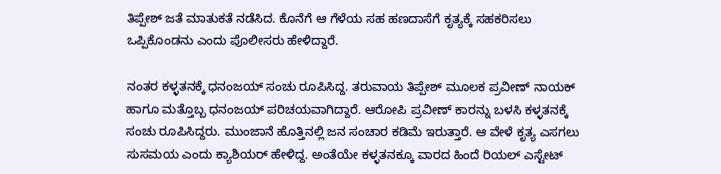ತಿಪ್ಪೇಶ್ ಜತೆ ಮಾತುಕತೆ ನಡೆಸಿದ. ಕೊನೆಗೆ ಆ ಗೆಳೆಯ ಸಹ ಹಣದಾಸೆಗೆ ಕೃತ್ಯಕ್ಕೆ ಸಹಕರಿಸಲು ಒಪ್ಪಿಕೊಂಡನು ಎಂದು ಪೊಲೀಸರು ಹೇಳಿದ್ದಾರೆ.

ನಂತರ ಕಳ್ಳತನಕ್ಕೆ ಧನಂಜಯ್ ಸಂಚು ರೂಪಿಸಿದ್ದ. ತರುವಾಯ ತಿಪ್ಪೇಶ್ ಮೂಲಕ ಪ್ರವೀಣ್ ನಾಯಕ್ ಹಾಗೂ ಮತ್ತೊಬ್ಬ ಧನಂಜಯ್‌ ಪರಿಚಯವಾಗಿದ್ದಾರೆ. ಆರೋಪಿ ಪ್ರವೀಣ್‌ ಕಾರನ್ನು ಬಳಸಿ ಕಳ್ಳತನಕ್ಕೆ ಸಂಚು ರೂಪಿಸಿದ್ದರು. ಮುಂಜಾನೆ ಹೊತ್ತಿನಲ್ಲಿ ಜನ ಸಂಚಾರ ಕಡಿಮೆ ಇರುತ್ತಾರೆ. ಆ ವೇಳೆ ಕೃತ್ಯ ಎಸಗಲು ಸುಸಮಯ ಎಂದು ಕ್ಯಾಶಿಯರ್ ಹೇಳಿದ್ದ. ಅಂತೆಯೇ ಕಳ್ಳತನಕ್ಕೂ ವಾರದ ಹಿಂದೆ ರಿಯಲ್ ಎಸ್ಟೇಟ್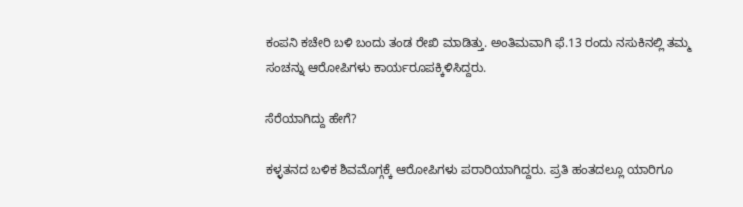ಕಂಪನಿ ಕಚೇರಿ ಬಳಿ ಬಂದು ತಂಡ ರೇಖಿ ಮಾಡಿತ್ತು. ಅಂತಿಮವಾಗಿ ಫೆ.13 ರಂದು ನಸುಕಿನಲ್ಲಿ ತಮ್ಮ ಸಂಚನ್ನು ಆರೋಪಿಗಳು ಕಾರ್ಯರೂಪಕ್ಕಿಳಿಸಿದ್ದರು.

ಸೆರೆಯಾಗಿದ್ದು ಹೇಗೆ?

ಕಳ್ಳತನದ ಬಳಿಕ ಶಿವಮೊಗ್ಗಕ್ಕೆ ಆರೋಪಿಗಳು ಪರಾರಿಯಾಗಿದ್ದರು. ಪ್ರತಿ ಹಂತದಲ್ಲೂ ಯಾರಿಗೂ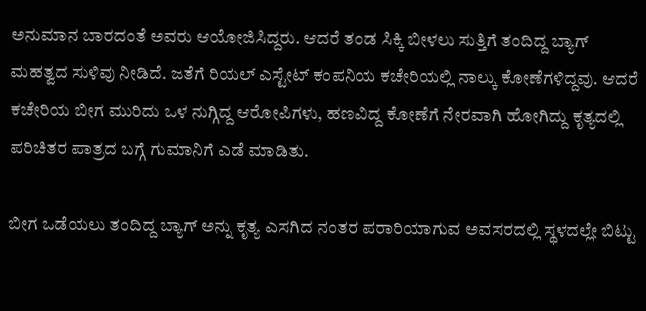ಅನುಮಾನ ಬಾರದಂತೆ ಅವರು ಆಯೋಜಿಸಿದ್ದರು. ಆದರೆ ತಂಡ ಸಿಕ್ಕಿ ಬೀಳಲು ಸುತ್ತಿಗೆ ತಂದಿದ್ದ ಬ್ಯಾಗ್ ಮಹತ್ವದ ಸುಳಿವು ನೀಡಿದೆ. ಜತೆಗೆ ರಿಯಲ್ ಎಸ್ಟೇಟ್ ಕಂಪನಿಯ ಕಚೇರಿಯಲ್ಲಿ ನಾಲ್ಕು ಕೋಣೆಗಳಿದ್ದವು. ಆದರೆ ಕಚೇರಿಯ ಬೀಗ ಮುರಿದು ಒಳ ನುಗ್ಗಿದ್ದ ಆರೋಪಿಗಳು, ಹಣವಿದ್ದ ಕೋಣೆಗೆ ನೇರವಾಗಿ ಹೋಗಿದ್ದು ಕೃತ್ಯದಲ್ಲಿ ಪರಿಚಿತರ ಪಾತ್ರದ ಬಗ್ಗೆ ಗುಮಾನಿಗೆ ಎಡೆ ಮಾಡಿತು.

ಬೀಗ ಒಡೆಯಲು ತಂದಿದ್ದ ಬ್ಯಾಗ್ ಅನ್ನು ಕೃತ್ಯ ಎಸಗಿದ ನಂತರ ಪರಾರಿಯಾಗುವ ಅವಸರದಲ್ಲಿ ಸ್ಥಳದಲ್ಲೇ ಬಿಟ್ಟು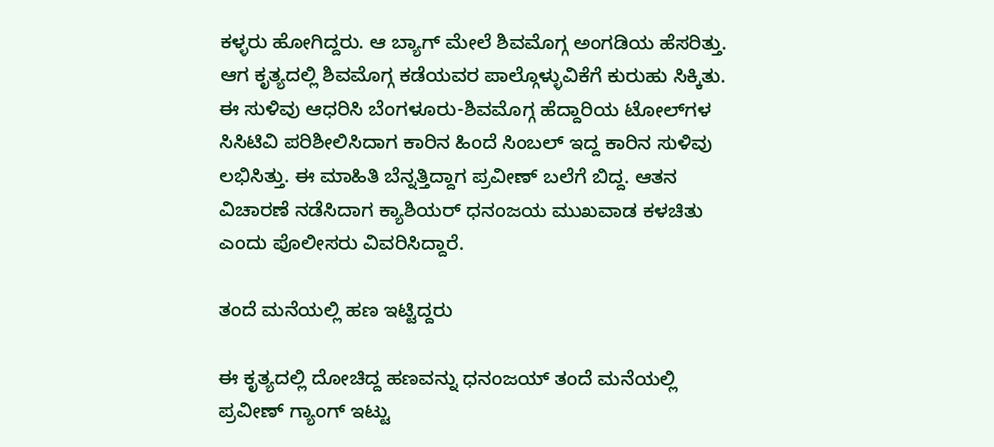ಕಳ್ಳರು ಹೋಗಿದ್ದರು. ಆ ಬ್ಯಾಗ್‌ ಮೇಲೆ ಶಿವಮೊಗ್ಗ ಅಂಗಡಿಯ ಹೆಸರಿತ್ತು. ಆಗ ಕೃತ್ಯದಲ್ಲಿ ಶಿವಮೊಗ್ಗ ಕಡೆಯವರ ಪಾಲ್ಗೊಳ್ಳುವಿಕೆಗೆ ಕುರುಹು ಸಿಕ್ಕಿತು. ಈ ಸುಳಿವು ಆಧರಿಸಿ ಬೆಂಗಳೂರು-ಶಿವಮೊಗ್ಗ ಹೆದ್ದಾರಿಯ ಟೋಲ್‌ಗಳ ಸಿಸಿಟಿವಿ ಪರಿಶೀಲಿಸಿದಾಗ ಕಾರಿನ ಹಿಂದೆ ಸಿಂಬಲ್ ಇದ್ದ ಕಾರಿನ ಸುಳಿವು ಲಭಿಸಿತ್ತು. ಈ ಮಾಹಿತಿ ಬೆನ್ನತ್ತಿದ್ದಾಗ ಪ್ರವೀಣ್ ಬಲೆಗೆ ಬಿದ್ದ. ಆತನ ವಿಚಾರಣೆ ನಡೆಸಿದಾಗ ಕ್ಯಾಶಿಯರ್ ಧನಂಜಯ ಮುಖವಾಡ ಕಳಚಿತು ಎಂದು ಪೊಲೀಸರು ವಿವರಿಸಿದ್ದಾರೆ.

ತಂದೆ ಮನೆಯಲ್ಲಿ ಹಣ ಇಟ್ಟಿದ್ದರು

ಈ ಕೃತ್ಯದಲ್ಲಿ ದೋಚಿದ್ದ ಹಣವನ್ನು ಧನಂಜಯ್ ತಂದೆ ಮನೆಯಲ್ಲಿ ಪ್ರವೀಣ್ ಗ್ಯಾಂಗ್ ಇಟ್ಟು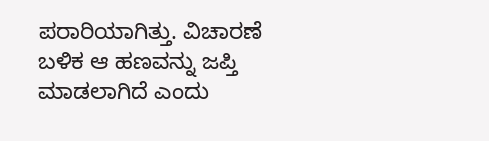ಪರಾರಿಯಾಗಿತ್ತು. ವಿಚಾರಣೆ ಬಳಿಕ ಆ ಹಣವನ್ನು ಜಪ್ತಿ ಮಾಡಲಾಗಿದೆ ಎಂದು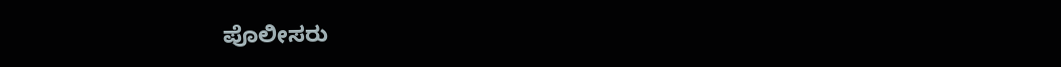ಪೊಲೀಸರು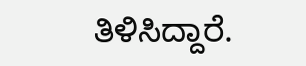ತಿಳಿಸಿದ್ದಾರೆ.